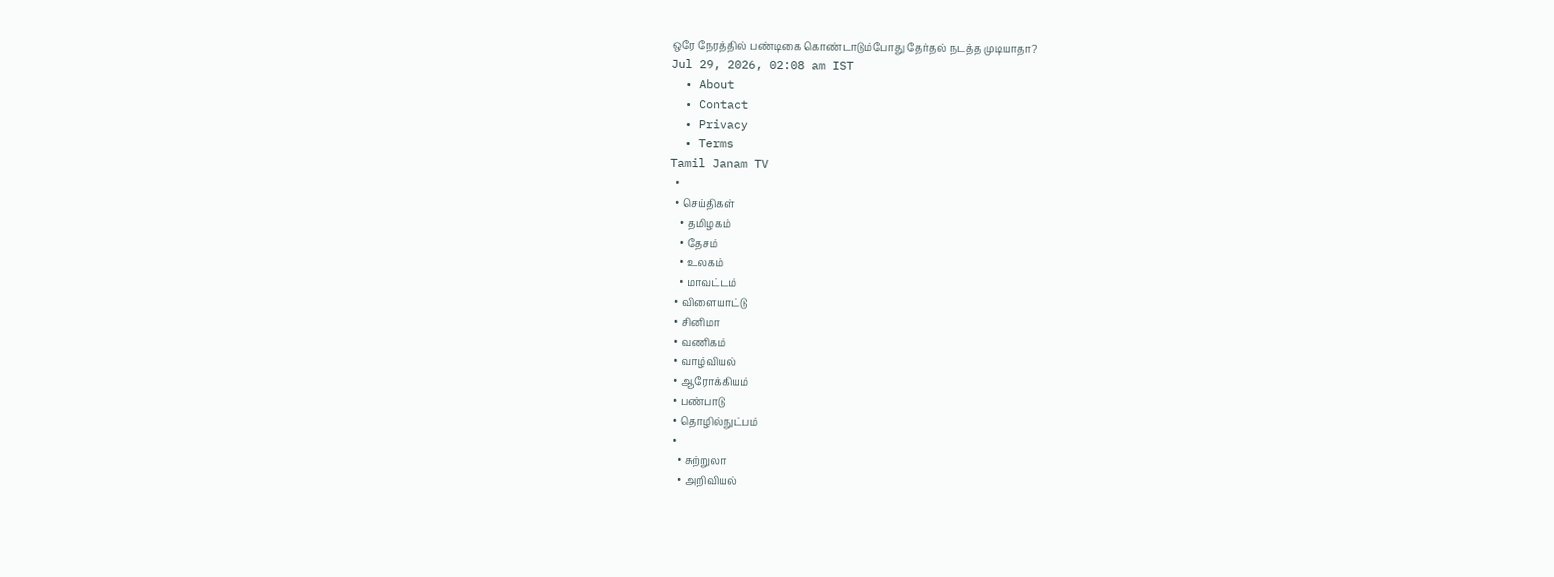ஒரே நேரத்தில் பண்டிகை கொண்டாடும்போது தேர்தல் நடத்த முடியாதா?
Jul 29, 2026, 02:08 am IST
  • About
  • Contact
  • Privacy
  • Terms
Tamil Janam TV
  •
  • செய்திகள்
    • தமிழகம்
    • தேசம்
    • உலகம்
    • மாவட்டம்
  • விளையாட்டு
  • சினிமா
  • வணிகம்
  • வாழ்வியல்
  • ஆரோக்கியம்
  • பண்பாடு
  • தொழில்நுட்பம்
  •
    • சுற்றுலா
    • அறிவியல்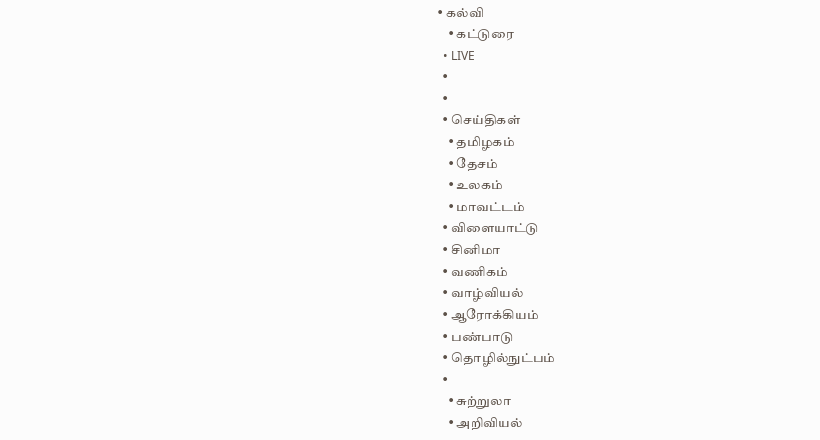• கல்வி
    • கட்டுரை
  • LIVE
  •
  •
  • செய்திகள்
    • தமிழகம்
    • தேசம்
    • உலகம்
    • மாவட்டம்
  • விளையாட்டு
  • சினிமா
  • வணிகம்
  • வாழ்வியல்
  • ஆரோக்கியம்
  • பண்பாடு
  • தொழில்நுட்பம்
  •
    • சுற்றுலா
    • அறிவியல்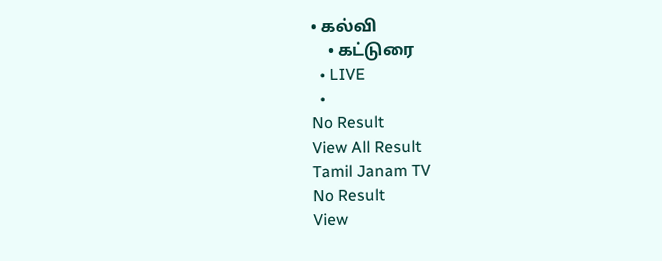• கல்வி
    • கட்டுரை
  • LIVE
  •
No Result
View All Result
Tamil Janam TV
No Result
View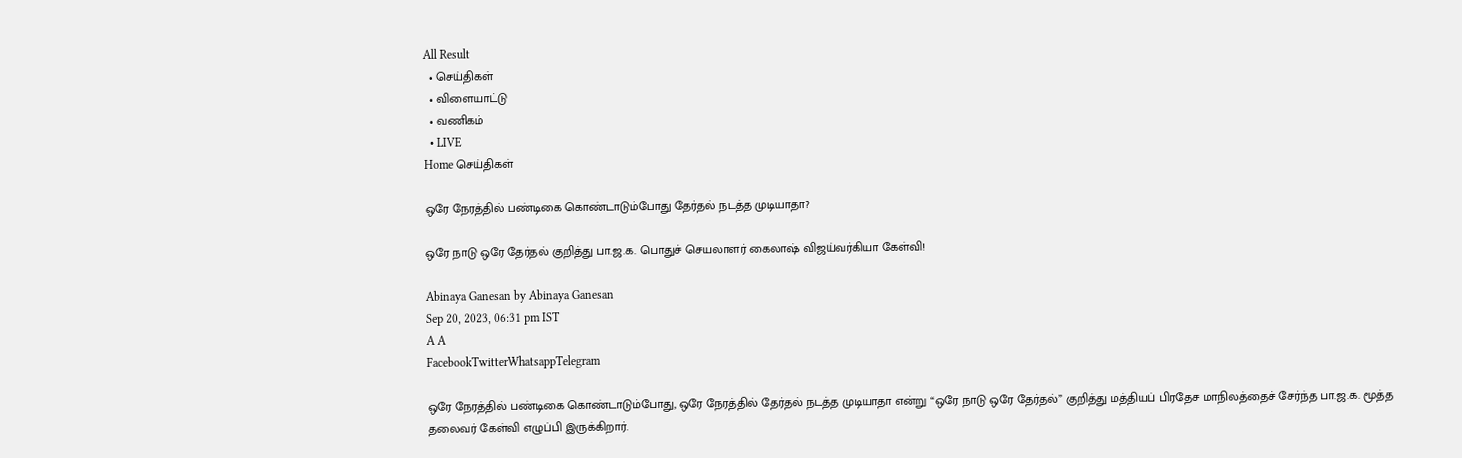All Result
  • செய்திகள்
  • விளையாட்டு
  • வணிகம்
  • LIVE
Home செய்திகள்

ஒரே நேரத்தில் பண்டிகை கொண்டாடும்போது தேர்தல் நடத்த முடியாதா?

ஒரே நாடு ஒரே தேர்தல் குறித்து பா.ஜ.க. பொதுச் செயலாளர் கைலாஷ் விஜய்வர்கியா கேள்வி!

Abinaya Ganesan by Abinaya Ganesan
Sep 20, 2023, 06:31 pm IST
A A
FacebookTwitterWhatsappTelegram

ஒரே நேரத்தில் பண்டிகை கொண்டாடும்போது, ஒரே நேரத்தில் தேர்தல் நடத்த முடியாதா என்று “ஒரே நாடு ஒரே தேர்தல்” குறித்து மத்தியப் பிரதேச மாநிலத்தைச் சேர்ந்த பா.ஜ.க. மூத்த தலைவர் கேள்வி எழுப்பி இருக்கிறார்.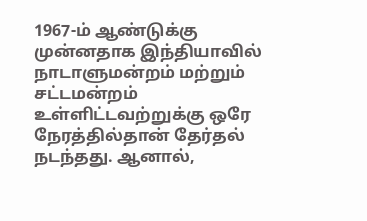1967-ம் ஆண்டுக்கு முன்னதாக இந்தியாவில் நாடாளுமன்றம் மற்றும் சட்டமன்றம் உள்ளிட்டவற்றுக்கு ஒரே நேரத்தில்தான் தேர்தல் நடந்தது. ஆனால்,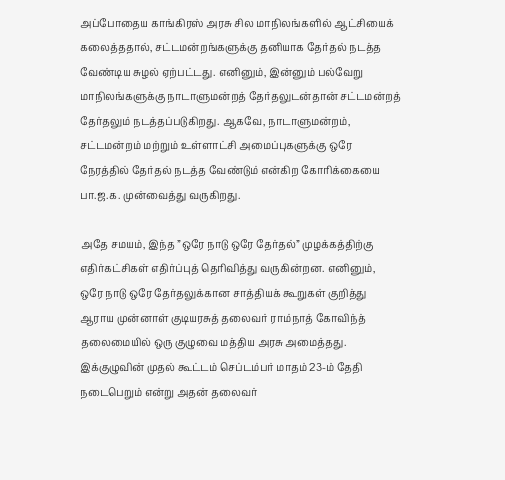அப்போதைய காங்கிரஸ் அரசு சில மாநிலங்களில் ஆட்சியைக் கலைத்ததால், சட்டமன்றங்களுக்கு தனியாக தேர்தல் நடத்த வேண்டிய சுழல் ஏற்பட்டது. எனினும், இன்னும் பல்வேறு மாநிலங்களுக்கு நாடாளுமன்றத் தேர்தலுடன்தான் சட்டமன்றத் தேர்தலும் நடத்தப்படுகிறது. ஆகவே, நாடாளுமன்றம், சட்டமன்றம் மற்றும் உள்ளாட்சி அமைப்புகளுக்கு ஒரே நேரத்தில் தேர்தல் நடத்த வேண்டும் என்கிற கோரிக்கையை பா.ஜ.க. முன்வைத்து வருகிறது.

அதே சமயம், இந்த ”ஒரே நாடு ஒரே தேர்தல்” முழக்கத்திற்கு எதிர்கட்சிகள் எதிர்ப்புத் தெரிவித்து வருகின்றன. எனினும், ஒரே நாடு ஒரே தேர்தலுக்கான சாத்தியக் கூறுகள் குறித்து ஆராய முன்னாள் குடியரசுத் தலைவர் ராம்நாத் கோவிந்த் தலைமையில் ஒரு குழுவை மத்திய அரசு அமைத்தது. இக்குழுவின் முதல் கூட்டம் செப்டம்பர் மாதம் 23-ம் தேதி நடைபெறும் என்று அதன் தலைவர்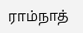ராம்நாத்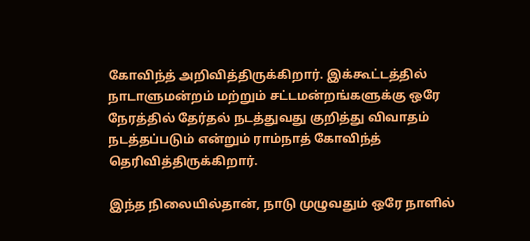கோவிந்த் அறிவித்திருக்கிறார். இக்கூட்டத்தில் நாடாளுமன்றம் மற்றும் சட்டமன்றங்களுக்கு ஒரே நேரத்தில் தேர்தல் நடத்துவது குறித்து விவாதம் நடத்தப்படும் என்றும் ராம்நாத் கோவிந்த் தெரிவித்திருக்கிறார்.

இந்த நிலையில்தான், நாடு முழுவதும் ஒரே நாளில்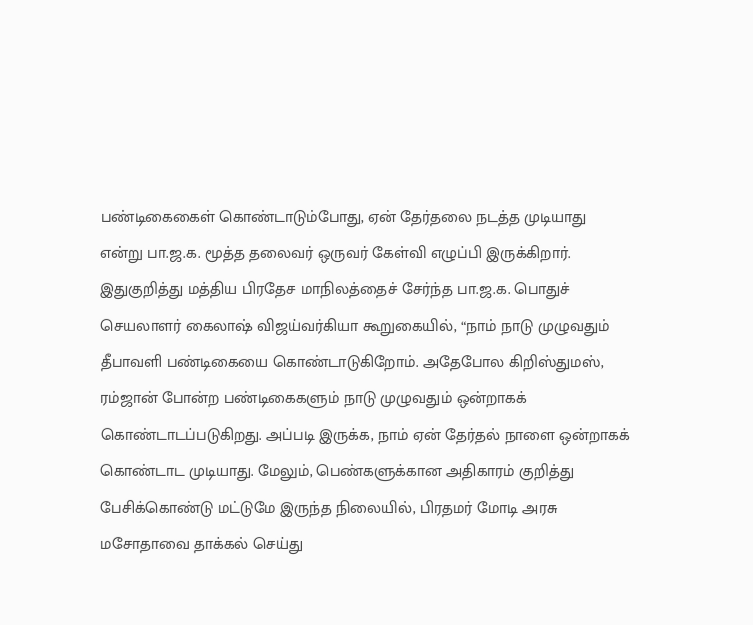பண்டிகைகைள் கொண்டாடும்போது, ஏன் தேர்தலை நடத்த முடியாது என்று பா.ஜ.க. மூத்த தலைவர் ஒருவர் கேள்வி எழுப்பி இருக்கிறார். இதுகுறித்து மத்திய பிரதேச மாநிலத்தைச் சேர்ந்த பா.ஜ.க. பொதுச் செயலாளர் கைலாஷ் விஜய்வர்கியா கூறுகையில், “நாம் நாடு முழுவதும் தீபாவளி பண்டிகையை கொண்டாடுகிறோம். அதேபோல கிறிஸ்துமஸ், ரம்ஜான் போன்ற பண்டிகைகளும் நாடு முழுவதும் ஒன்றாகக் கொண்டாடப்படுகிறது. அப்படி இருக்க, நாம் ஏன் தேர்தல் நாளை ஒன்றாகக் கொண்டாட முடியாது. மேலும், பெண்களுக்கான அதிகாரம் குறித்து பேசிக்கொண்டு மட்டுமே இருந்த நிலையில், பிரதமர் மோடி அரசு மசோதாவை தாக்கல் செய்து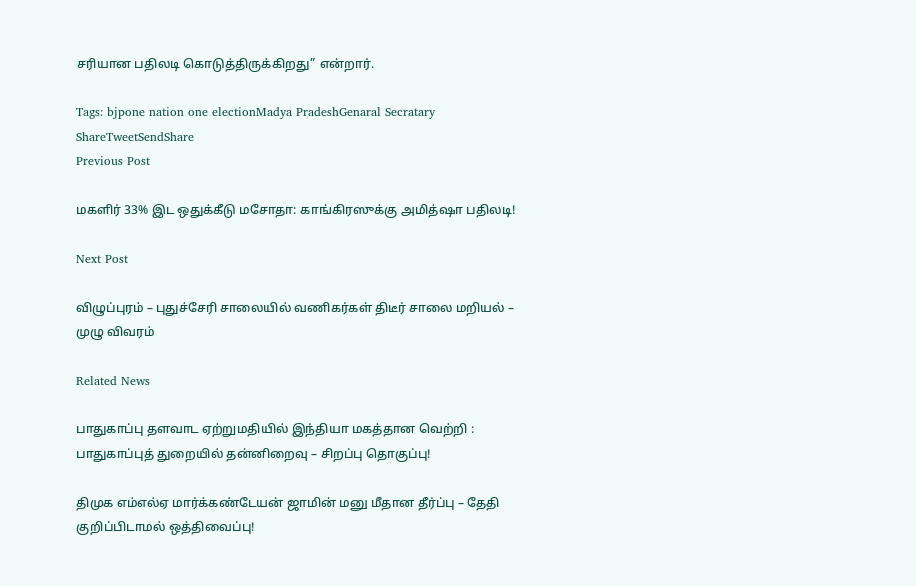சரியான பதிலடி கொடுத்திருக்கிறது” என்றார்.

Tags: bjpone nation one electionMadya PradeshGenaral Secratary
ShareTweetSendShare
Previous Post

மகளிர் 33% இட ஒதுக்கீடு மசோதா: காங்கிரஸுக்கு அமித்ஷா பதிலடி!

Next Post

விழுப்புரம் – புதுச்சேரி சாலையில் வணிகர்கள் திடீர் சாலை மறியல் – முழு விவரம்

Related News

பாதுகாப்பு தளவாட ஏற்றுமதியில் இந்தியா மகத்தான வெற்றி : பாதுகாப்புத் துறையில் தன்னிறைவு – சிறப்பு தொகுப்பு!

திமுக எம்எல்ஏ மார்க்கண்டேயன் ஜாமின் மனு மீதான தீர்ப்பு – தேதி குறிப்பிடாமல் ஒத்திவைப்பு!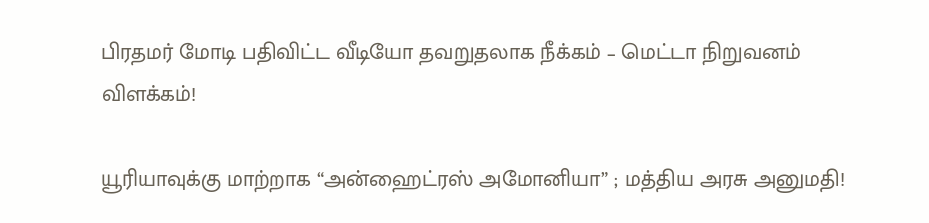பிரதமர் மோடி பதிவிட்ட வீடியோ தவறுதலாக நீக்கம் – மெட்டா நிறுவனம் விளக்கம்!

யூரியாவுக்கு மாற்றாக “அன்ஹைட்ரஸ் அமோனியா” ; மத்திய அரசு அனுமதி!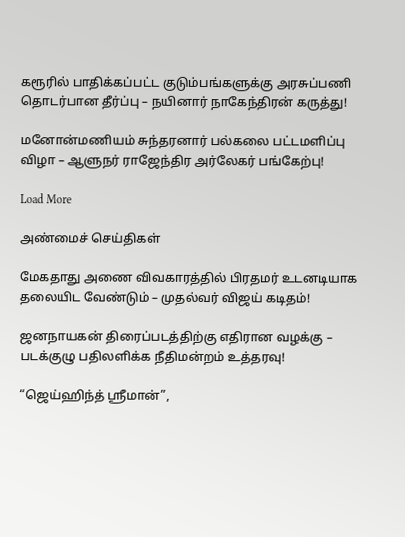கரூரில் பாதிக்கப்பட்ட குடும்பங்களுக்கு அரசுப்பணி தொடர்பான தீர்ப்பு – நயினார் நாகேந்திரன் கருத்து!

மனோன்மணியம் சுந்தரனார் பல்கலை பட்டமளிப்பு விழா – ஆளுநர் ராஜேந்திர அர்லேகர் பங்கேற்பு!

Load More

அண்மைச் செய்திகள்

மேகதாது அணை விவகாரத்தில் பிரதமர் உடனடியாக தலையிட வேண்டும் – முதல்வர் விஜய் கடிதம்!

ஜனநாயகன் திரைப்படத்திற்கு எதிரான வழக்கு – படக்குழு பதிலளிக்க நீதிமன்றம் உத்தரவு!

“ஜெய்ஹிந்த் ஸ்ரீமான்”,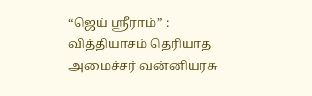“ஜெய் ஸ்ரீராம்” : வித்தியாசம் தெரியாத அமைச்சர் வன்னியரசு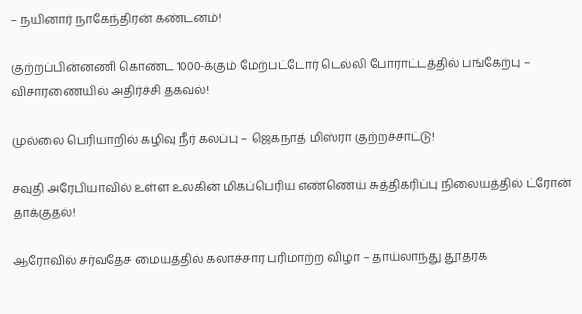– நயினார் நாகேந்திரன் கண்டனம்!

குற்றப்பின்னணி கொண்ட 1000-க்கும் மேற்பட்டோர் டெல்லி போராட்டத்தில் பங்கேற்பு – விசாரணையில் அதிர்ச்சி தகவல்!

முல்லை பெரியாறில் கழிவு நீர் கலப்பு – ஜெகநாத் மிஸ்ரா குற்றச்சாட்டு!

சவுதி அரேபியாவில் உள்ள உலகின் மிகப்பெரிய எண்ணெய் சுத்திகரிப்பு நிலையத்தில் ட்ரோன் தாக்குதல்!

ஆரோவில் சர்வதேச மையத்தில் கலாச்சார பரிமாற்ற விழா – தாய்லாந்து தூதரக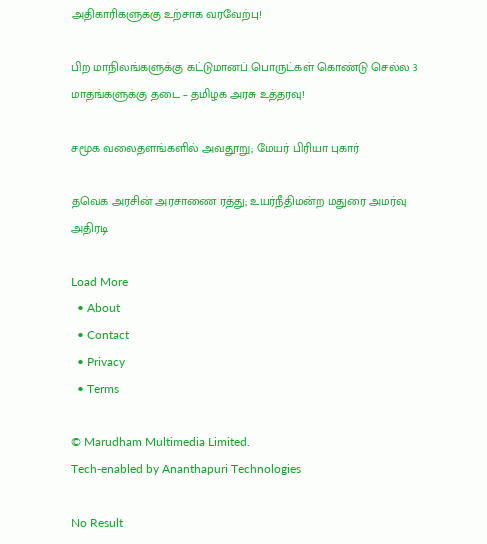அதிகாரிகளுக்கு உற்சாக வரவேற்பு!

பிற மாநிலங்களுக்கு கட்டுமானப் பொருட்கள் கொண்டு செல்ல 3 மாதங்களுக்கு தடை – தமிழக அரசு உத்தரவு!

சமூக வலைதளங்களில் அவதூறு; மேயர் பிரியா புகார்

தவெக அரசின் அரசாணை ரத்து; உயர்நீதிமன்ற மதுரை அமர்வு அதிரடி

Load More
  • About
  • Contact
  • Privacy
  • Terms

© Marudham Multimedia Limited.
Tech-enabled by Ananthapuri Technologies

No Result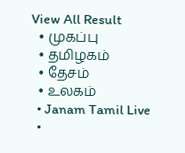View All Result
  • முகப்பு
  • தமிழகம்
  • தேசம்
  • உலகம்
  • Janam Tamil Live
  •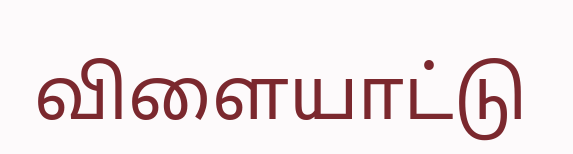விளையாட்டு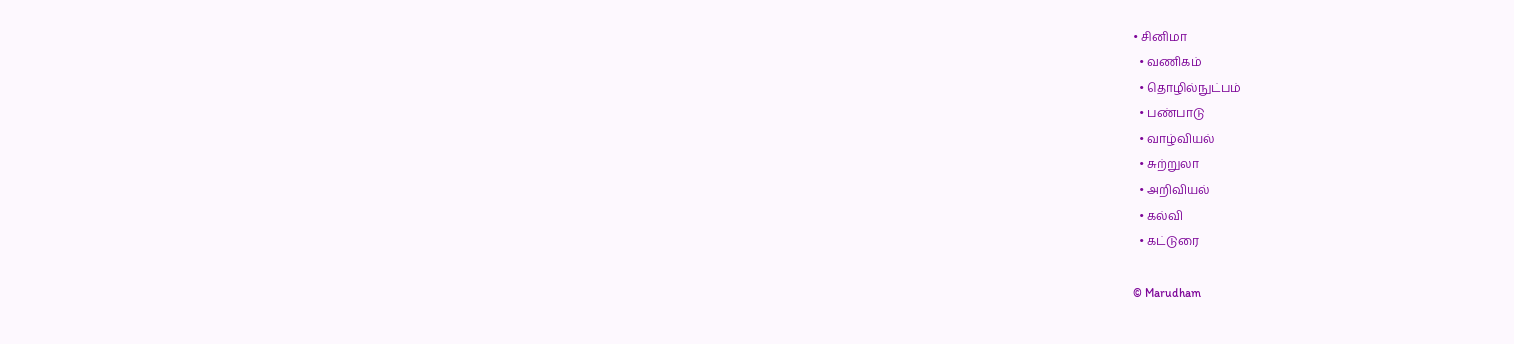• சினிமா
  • வணிகம்
  • தொழில்நுட்பம்
  • பண்பாடு
  • வாழ்வியல்
  • சுற்றுலா
  • அறிவியல்
  • கல்வி
  • கட்டுரை

© Marudham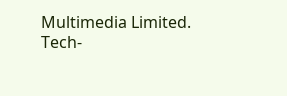Multimedia Limited.
Tech-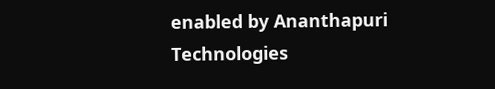enabled by Ananthapuri Technologies